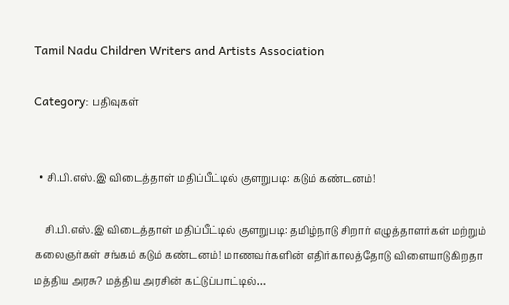Tamil Nadu Children Writers and Artists Association

Category: பதிவுகள்


  • சி.பி.எஸ்.இ விடைத்தாள் மதிப்பீட்டில் குளறுபடி: கடும் கண்டனம்!

    சி.பி.எஸ்.இ விடைத்தாள் மதிப்பீட்டில் குளறுபடி: தமிழ்நாடு சிறார் எழுத்தாளர்கள் மற்றும் கலைஞர்கள் சங்கம் கடும் கண்டனம்! மாணவர்களின் எதிர்காலத்தோடு விளையாடுகிறதா மத்திய அரசு? மத்திய அரசின் கட்டுப்பாட்டில்…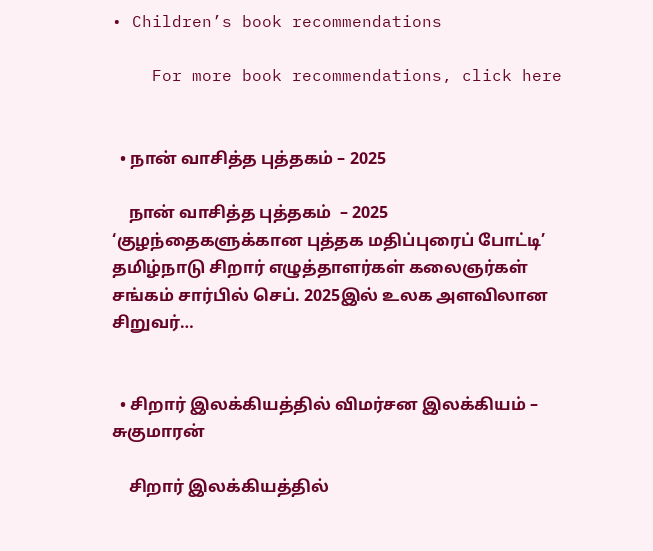• Children’s book recommendations

    For more book recommendations, click here


  • நான் வாசித்த புத்தகம் – 2025

    நான் வாசித்த புத்தகம்  – 2025 ‘குழந்தைகளுக்கான புத்தக மதிப்புரைப் போட்டி’ தமிழ்நாடு சிறார் எழுத்தாளர்கள் கலைஞர்கள் சங்கம் சார்பில் செப். 2025இல் உலக அளவிலான சிறுவர்…


  • சிறார் இலக்கியத்தில் விமர்சன இலக்கியம் – சுகுமாரன்

    சிறார் இலக்கியத்தில்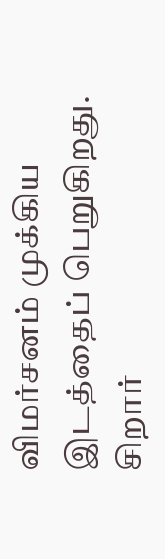விமர்சனம் முக்கிய இடத்தைப் பெறுகிறது. சிறார்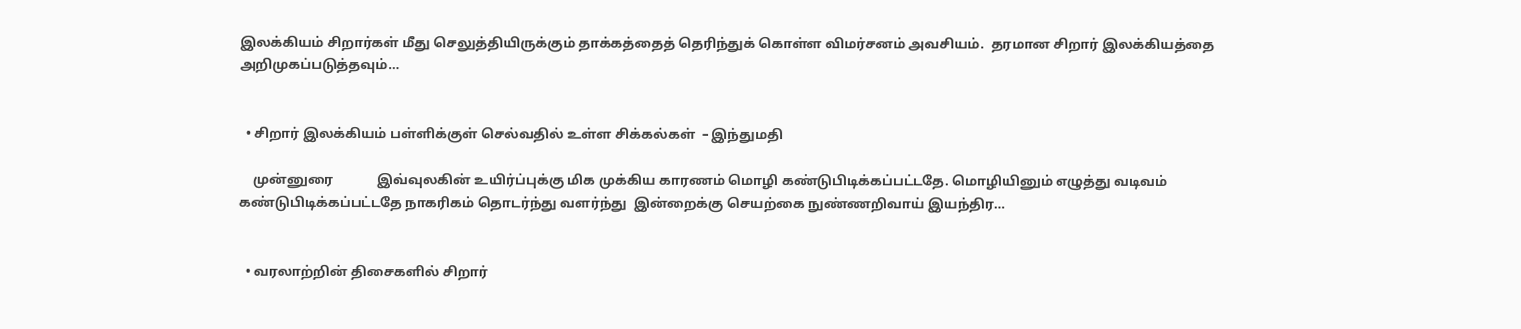இலக்கியம் சிறார்கள் மீது செலுத்தியிருக்கும் தாக்கத்தைத் தெரிந்துக் கொள்ள விமர்சனம் அவசியம்.  தரமான சிறார் இலக்கியத்தை அறிமுகப்படுத்தவும்…


  • சிறார் இலக்கியம் பள்ளிக்குள் செல்வதில் உள்ள சிக்கல்கள்  – இந்துமதி

    முன்னுரை             இவ்வுலகின் உயிர்ப்புக்கு மிக முக்கிய காரணம் மொழி கண்டுபிடிக்கப்பட்டதே. மொழியினும் எழுத்து வடிவம் கண்டுபிடிக்கப்பட்டதே நாகரிகம் தொடர்ந்து வளர்ந்து  இன்றைக்கு செயற்கை நுண்ணறிவாய் இயந்திர…


  • வரலாற்றின் திசைகளில் சிறார்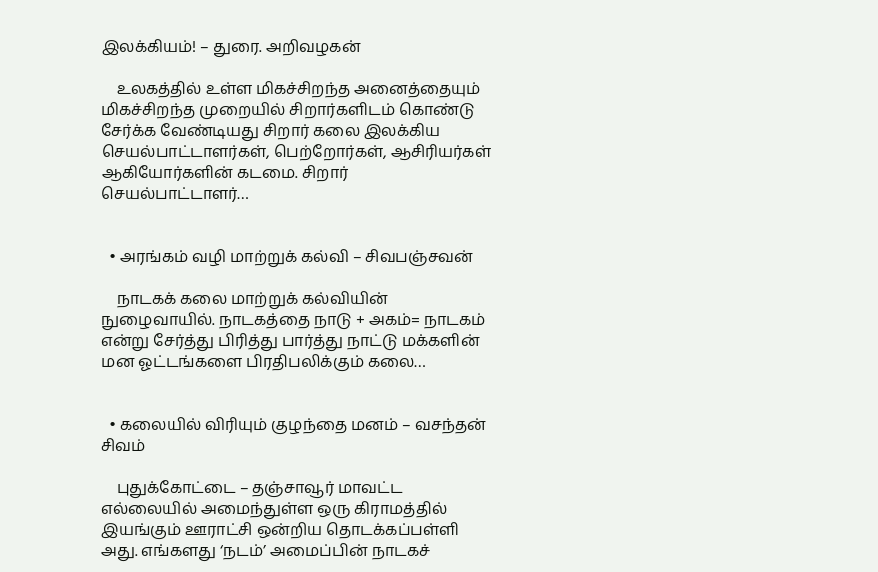இலக்கியம்! – துரை. அறிவழகன்

    உலகத்தில் உள்ள மிகச்சிறந்த அனைத்தையும் மிகச்சிறந்த முறையில் சிறார்களிடம் கொண்டு சேர்க்க வேண்டியது சிறார் கலை இலக்கிய செயல்பாட்டாளர்கள், பெற்றோர்கள், ஆசிரியர்கள் ஆகியோர்களின் கடமை. சிறார்  செயல்பாட்டாளர்…


  • அரங்கம் வழி மாற்றுக் கல்வி – சிவபஞ்சவன்

    நாடகக் கலை மாற்றுக் கல்வியின் நுழைவாயில். நாடகத்தை நாடு + அகம்= நாடகம் என்று சேர்த்து பிரித்து பார்த்து நாட்டு மக்களின் மன ஓட்டங்களை பிரதிபலிக்கும் கலை…


  • கலையில் விரியும் குழந்தை மனம் – வசந்தன் சிவம்

    புதுக்கோட்டை – தஞ்சாவூர் மாவட்ட எல்லையில் அமைந்துள்ள ஒரு கிராமத்தில் இயங்கும் ஊராட்சி ஒன்றிய தொடக்கப்பள்ளி அது. எங்களது ‘நடம்’ அமைப்பின் நாடகச்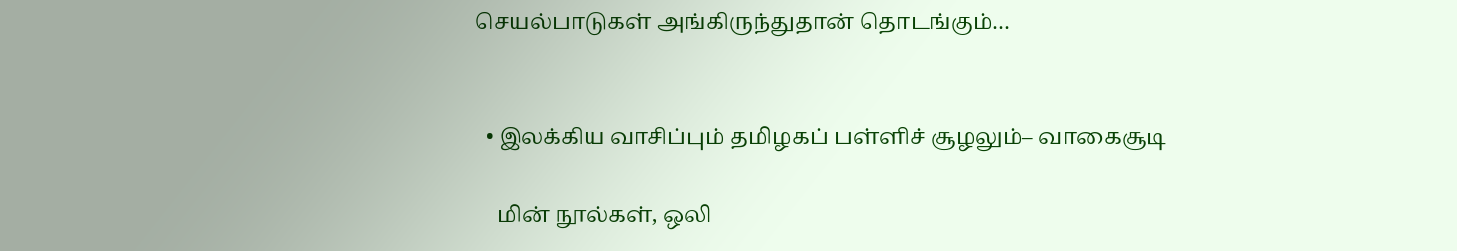செயல்பாடுகள் அங்கிருந்துதான் தொடங்கும்…


  • இலக்கிய வாசிப்பும் தமிழகப் பள்ளிச் சூழலும்– வாகைசூடி

    மின் நூல்கள், ஒலி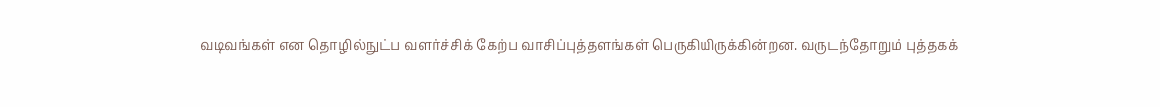வடிவங்கள் என தொழில்நுட்ப வளர்ச்சிக் கேற்ப வாசிப்புத்தளங்கள் பெருகியிருக்கின்றன. வருடந்தோறும் புத்தகக்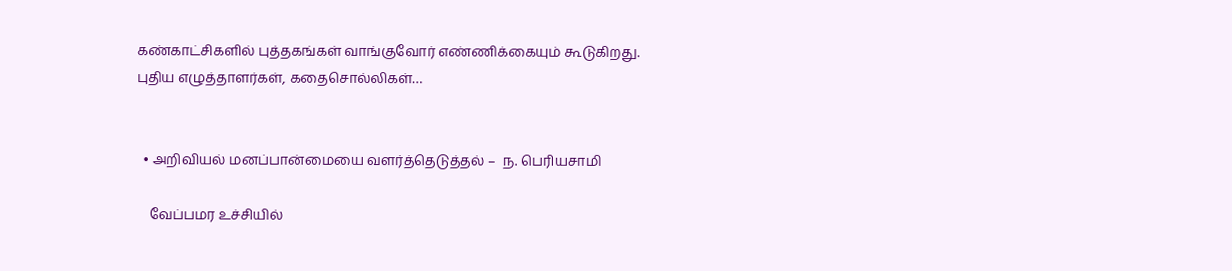கண்காட்சிகளில் புத்தகங்கள் வாங்குவோர் எண்ணிக்கையும் கூடுகிறது. புதிய எழுத்தாளர்கள், கதைசொல்லிகள்…


  • அறிவியல் மனப்பான்மையை வளர்த்தெடுத்தல் –  ந. பெரியசாமி

    வேப்பமர உச்சியில்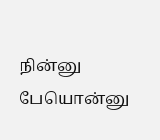நின்னு பேயொன்னு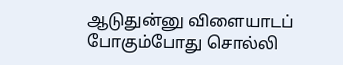ஆடுதுன்னு விளையாடப் போகும்போது சொல்லி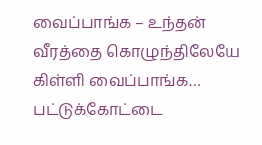வைப்பாங்க – உந்தன் வீரத்தை கொழுந்திலேயே கிள்ளி வைப்பாங்க… பட்டுக்கோட்டை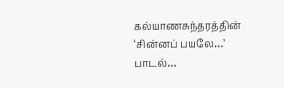கல்யாணசுந்தரத்தின் ‘சின்னப் பயலே…’  பாடல்…